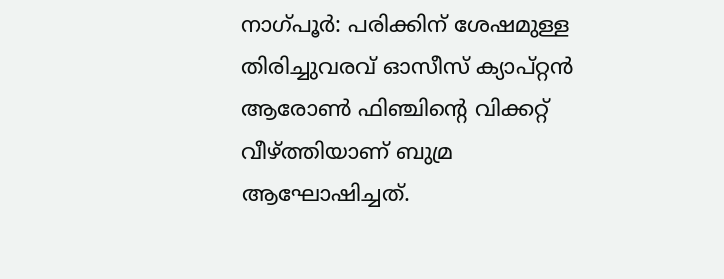നാഗ്പൂർ: പരിക്കിന് ശേഷമുള്ള തിരിച്ചുവരവ് ഓസീസ് ക്യാപ്റ്റൻ ആരോൺ ഫിഞ്ചിന്റെ വിക്കറ്റ് വീഴ്‌ത്തിയാണ് ബുമ്ര ആഘോഷിച്ചത്.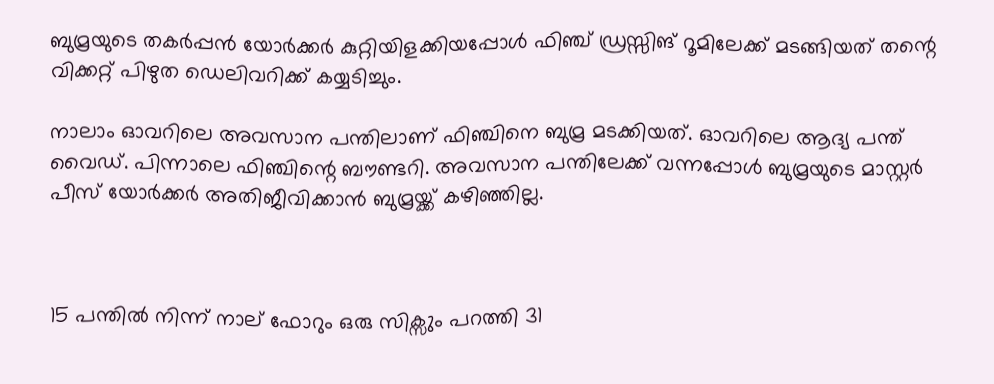ബുമ്രയുടെ തകർപ്പൻ യോർക്കർ കുറ്റിയിളക്കിയപ്പോൾ ഫിഞ്ച് ഡ്രസ്സിങ് റൂമിലേക്ക് മടങ്ങിയത് തന്റെ വിക്കറ്റ് പിഴുത ഡെലിവറിക്ക് കയ്യടിച്ചും.

നാലാം ഓവറിലെ അവസാന പന്തിലാണ് ഫിഞ്ചിനെ ബുമ്ര മടക്കിയത്. ഓവറിലെ ആദ്യ പന്ത് വൈഡ്. പിന്നാലെ ഫിഞ്ചിന്റെ ബൗണ്ടറി. അവസാന പന്തിലേക്ക് വന്നപ്പോൾ ബുമ്രയുടെ മാസ്റ്റർ പീസ് യോർക്കർ അതിജീവിക്കാൻ ബുമ്രയ്ക്ക് കഴിഞ്ഞില്ല.



15 പന്തിൽ നിന്ന് നാല് ഫോറും ഒരു സിക്സും പറത്തി 31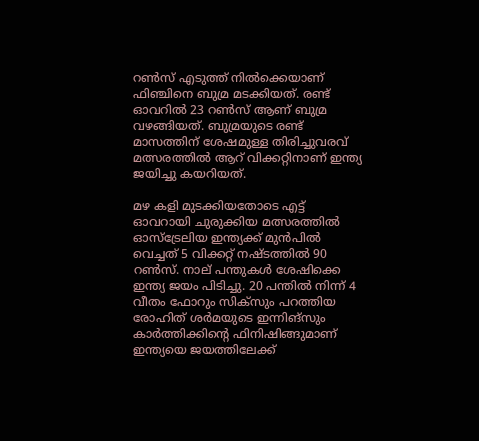റൺസ് എടുത്ത് നിൽക്കെയാണ് ഫിഞ്ചിനെ ബുമ്ര മടക്കിയത്. രണ്ട് ഓവറിൽ 23 റൺസ് ആണ് ബുമ്ര വഴങ്ങിയത്. ബുമ്രയുടെ രണ്ട് മാസത്തിന് ശേഷമുള്ള തിരിച്ചുവരവ് മത്സരത്തിൽ ആറ് വിക്കറ്റിനാണ് ഇന്ത്യ ജയിച്ചു കയറിയത്.

മഴ കളി മുടക്കിയതോടെ എട്ട് ഓവറായി ചുരുക്കിയ മത്സരത്തിൽ ഓസ്ട്രേലിയ ഇന്ത്യക്ക് മുൻപിൽ വെച്ചത് 5 വിക്കറ്റ് നഷ്ടത്തിൽ 90 റൺസ്. നാല് പന്തുകൾ ശേഷിക്കെ ഇന്ത്യ ജയം പിടിച്ചു. 20 പന്തിൽ നിന്ന് 4 വീതം ഫോറും സിക്സും പറത്തിയ രോഹിത് ശർമയുടെ ഇന്നിങ്സും കാർത്തിക്കിന്റെ ഫിനിഷിങ്ങുമാണ് ഇന്ത്യയെ ജയത്തിലേക്ക്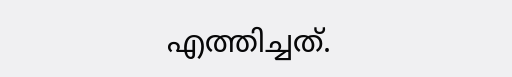എത്തിച്ചത്.